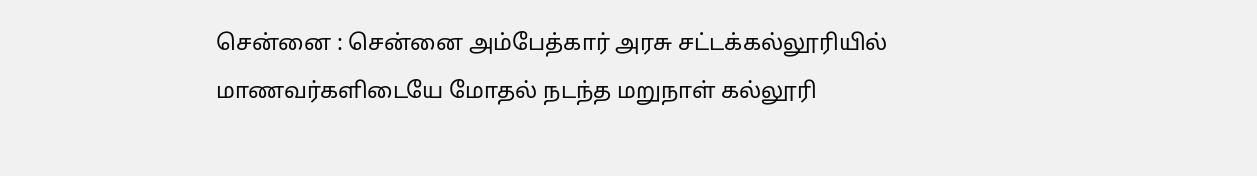சென்னை : சென்னை அம்பேத்கார் அரசு சட்டக்கல்லூரியில் மாணவர்களிடையே மோதல் நடந்த மறுநாள் கல்லூரி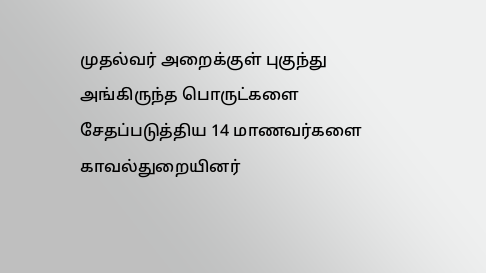முதல்வர் அறைக்குள் புகுந்து அங்கிருந்த பொருட்களை சேதப்படுத்திய 14 மாணவர்களை காவல்துறையினர்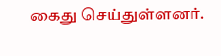கைது செய்துள்ளனர்.